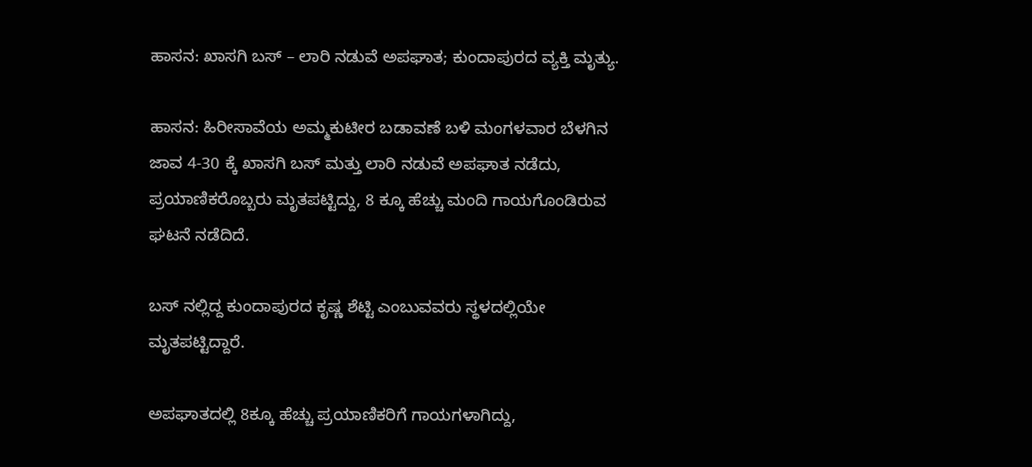ಹಾಸನ: ಖಾಸಗಿ ಬಸ್ – ಲಾರಿ ನಡುವೆ ಅಪಘಾತ; ಕುಂದಾಪುರದ ವ್ಯಕ್ತಿ ಮೃತ್ಯು.

ಹಾಸನ: ಹಿರೀಸಾವೆಯ ಅಮ್ಮಕುಟೀರ ಬಡಾವಣೆ ಬಳಿ ಮಂಗಳವಾರ ಬೆಳಗಿನ ಜಾವ 4-30 ಕ್ಕೆ ಖಾಸಗಿ ಬಸ್ ಮತ್ತು ಲಾರಿ ನಡುವೆ ಅಪಘಾತ ನಡೆದು, ಪ್ರಯಾಣಿಕರೊಬ್ಬರು ಮೃತಪಟ್ಟಿದ್ದು, 8 ಕ್ಕೂ ಹೆಚ್ಚು ಮಂದಿ ಗಾಯಗೊಂಡಿರುವ ಘಟನೆ ನಡೆದಿದೆ.

ಬಸ್ ನಲ್ಲಿದ್ದ ಕುಂದಾಪುರದ ಕೃಷ್ಣ ಶೆಟ್ಟಿ ಎಂಬುವವರು ಸ್ಥಳದಲ್ಲಿಯೇ ಮೃತಪಟ್ಟಿದ್ದಾರೆ.

ಅಪಘಾತದಲ್ಲಿ 8ಕ್ಕೂ ಹೆಚ್ಚು ಪ್ರಯಾಣಿಕರಿಗೆ ಗಾಯಗಳಾಗಿದ್ದು,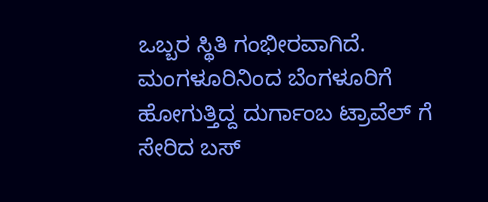ಒಬ್ಬರ ಸ್ಥಿತಿ ಗಂಭೀರವಾಗಿದೆ. ಮಂಗಳೂರಿನಿಂದ ಬೆಂಗಳೂರಿಗೆ ಹೋಗುತ್ತಿದ್ದ ದುರ್ಗಾಂಬ ಟ್ರಾವೆಲ್ ಗೆ ಸೇರಿದ ಬಸ್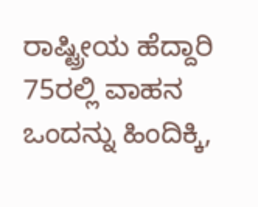ರಾಷ್ಟ್ರೀಯ ಹೆದ್ದಾರಿ 75ರಲ್ಲಿ ವಾಹನ ಒಂದನ್ನು ಹಿಂದಿಕ್ಕಿ,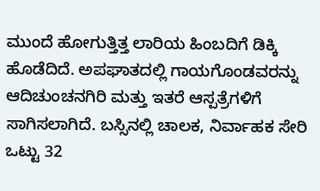ಮುಂದೆ ಹೋಗುತ್ತಿತ್ತ ಲಾರಿಯ ಹಿಂಬದಿಗೆ ಡಿಕ್ಕಿ ಹೊಡೆದಿದೆ. ಅಪಘಾತದಲ್ಲಿ ಗಾಯಗೊಂಡವರನ್ನು ಆದಿಚುಂಚನಗಿರಿ ಮತ್ತು ಇತರೆ ಆಸ್ಪತ್ರೆಗಳಿಗೆ ಸಾಗಿಸಲಾಗಿದೆ. ಬಸ್ಸಿನಲ್ಲಿ ಚಾಲಕ, ನಿರ್ವಾಹಕ ಸೇರಿ ಒಟ್ಟು 32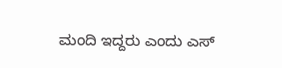ಮಂದಿ ಇದ್ದರು ಎಂದು ಎಸ್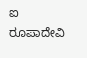ಐ ರೂಪಾದೇವಿ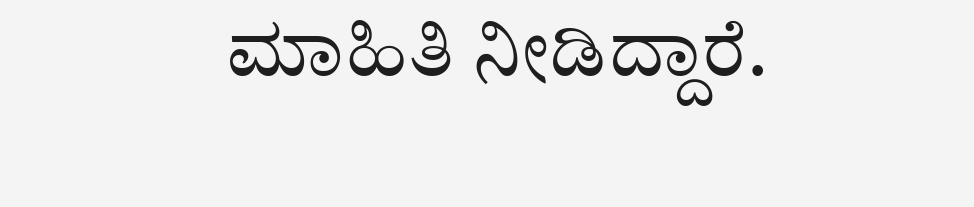ಮಾಹಿತಿ ನೀಡಿದ್ದಾರೆ.